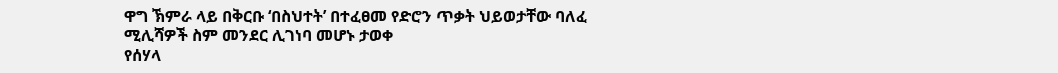ዋግ ኽምራ ላይ በቅርቡ ‘በስህተት’ በተፈፀመ የድሮን ጥቃት ህይወታቸው ባለፈ ሚሊሻዎች ስም መንደር ሊገነባ መሆኑ ታወቀ
የሰሃላ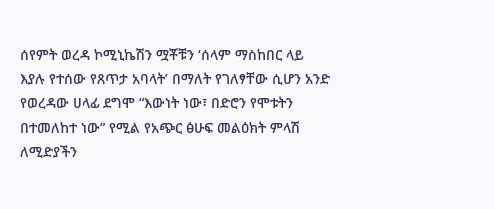ሰየምት ወረዳ ኮሚኒኬሽን ሟቾቹን ‘ሰላም ማስከበር ላይ እያሉ የተሰው የጸጥታ አባላት’ በማለት የገለፃቸው ሲሆን አንድ የወረዳው ሀላፊ ደግሞ “እውነት ነው፣ በድሮን የሞቱትን በተመለከተ ነው” የሚል የአጭር ፅሁፍ መልዕክት ምላሽ ለሚድያችን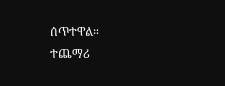ሰጥተዋል።
ተጨማሪ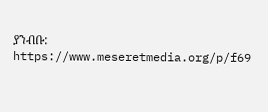ያንብቡ:
https://www.meseretmedia.org/p/f69